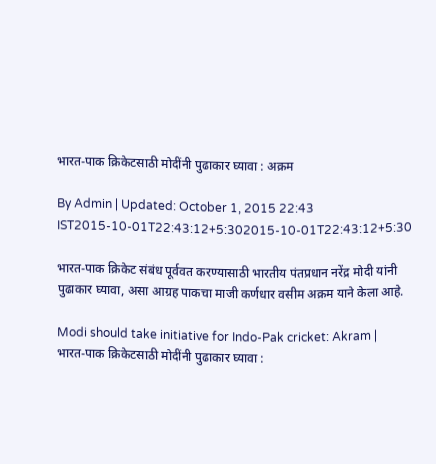भारत-पाक क्रिकेटसाठी मोदींनी पुढाकार घ्यावा : अक्रम

By Admin | Updated: October 1, 2015 22:43 IST2015-10-01T22:43:12+5:302015-10-01T22:43:12+5:30

भारत-पाक क्रिकेट संबंध पूर्ववत करण्यासाठी भारतीय पंतप्रधान नरेंद्र मोदी यांनी पुढाकार घ्यावा, असा आग्रह पाकचा माजी कर्णधार वसीम अक्रम याने केला आहे.

Modi should take initiative for Indo-Pak cricket: Akram | भारत-पाक क्रिकेटसाठी मोदींनी पुढाकार घ्यावा :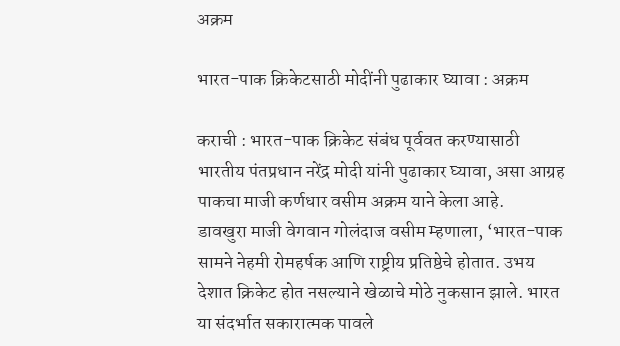अक्रम

भारत-पाक क्रिकेटसाठी मोदींनी पुढाकार घ्यावा : अक्रम

कराची : भारत-पाक क्रिकेट संबंध पूर्ववत करण्यासाठी भारतीय पंतप्रधान नरेंद्र मोदी यांनी पुढाकार घ्यावा, असा आग्रह पाकचा माजी कर्णधार वसीम अक्रम याने केला आहे.
डावखुरा माजी वेगवान गोलंदाज वसीम म्हणाला, ‘भारत-पाक सामने नेहमी रोमहर्षक आणि राष्ट्रीय प्रतिष्ठेचे होतात. उभय देशात क्रिकेट होत नसल्याने खेळाचे मोठे नुकसान झाले. भारत या संदर्भात सकारात्मक पावले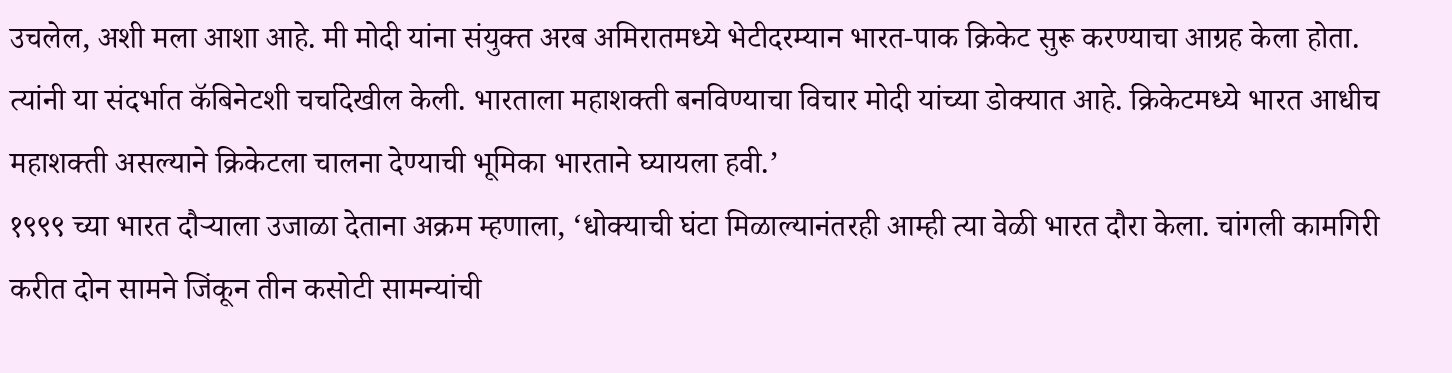उचलेल, अशी मला आशा आहे. मी मोदी यांना संयुक्त अरब अमिरातमध्ये भेटीदरम्यान भारत-पाक क्रिकेट सुरू करण्याचा आग्रह केला होता. त्यांनी या संदर्भात कॅबिनेटशी चर्चादेखील केली. भारताला महाशक्ती बनविण्याचा विचार मोदी यांच्या डोक्यात आहे. क्रिकेटमध्ये भारत आधीच महाशक्ती असल्याने क्रिकेटला चालना देण्याची भूमिका भारताने घ्यायला हवी.’
१९९९ च्या भारत दौऱ्याला उजाळा देताना अक्रम म्हणाला, ‘धोक्याची घंटा मिळाल्यानंतरही आम्ही त्या वेळी भारत दौरा केला. चांगली कामगिरी करीत दोन सामने जिंकून तीन कसोटी सामन्यांची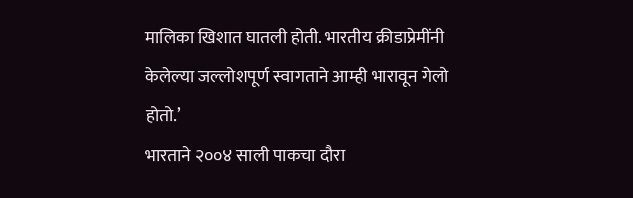मालिका खिशात घातली होती. भारतीय क्रीडाप्रेमींनी केलेल्या जल्लोशपूर्ण स्वागताने आम्ही भारावून गेलो होतो.’
भारताने २००४ साली पाकचा दौरा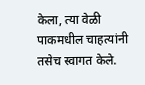केला, त्या वेळी पाकमधील चाहत्यांनी तसेच स्वागत केले.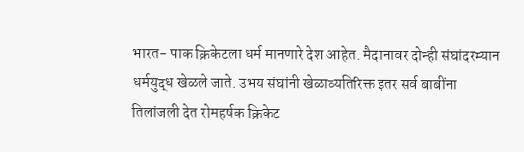भारत- पाक क्रिकेटला धर्म मानणारे देश आहेत. मैदानावर दोन्ही संघांदरम्यान धर्मयुद्ध खेळले जाते. उभय संघांनी खेळाव्यतिरिक्त इतर सर्व बाबींना तिलांजली देत रोमहर्षक क्रिकेट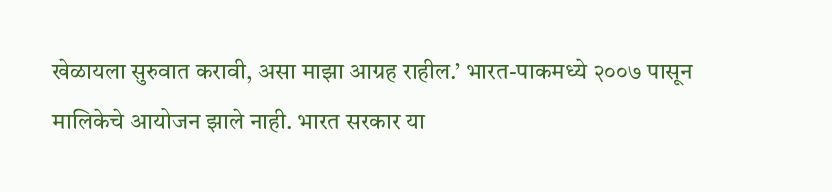खेळायला सुरुवात करावी, असा माझा आग्रह राहील.’ भारत-पाकमध्ये २००७ पासून मालिकेचे आयोजन झाले नाही. भारत सरकार या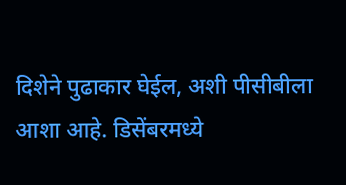दिशेने पुढाकार घेईल, अशी पीसीबीला आशा आहे. डिसेंबरमध्ये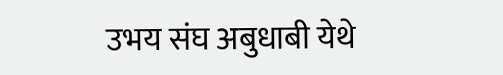उभय संघ अबुधाबी येथे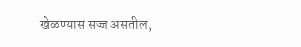खेळण्यास सज्ज असतील,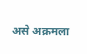असे अक्रमला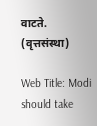वाटते. (वृत्तसंस्था)

Web Title: Modi should take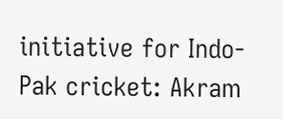initiative for Indo-Pak cricket: Akram